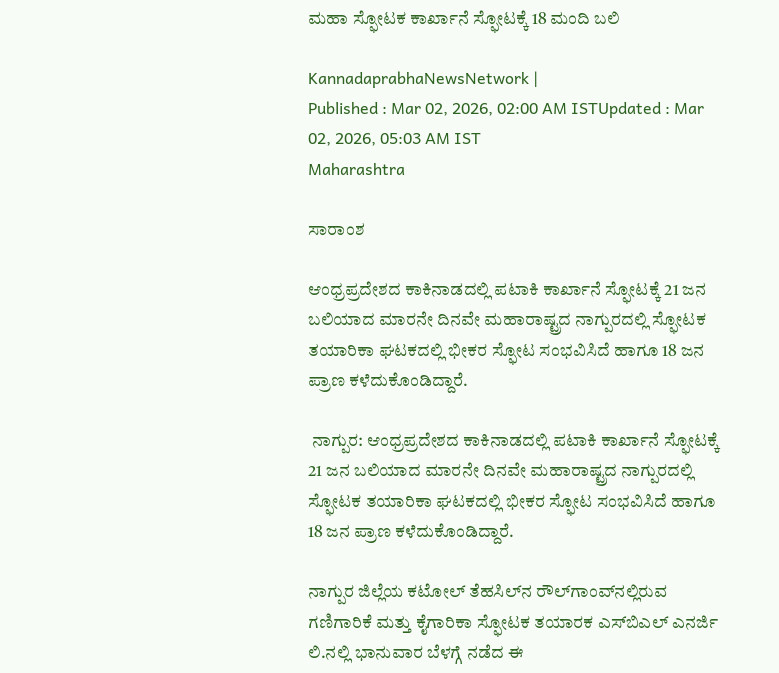ಮಹಾ ಸ್ಫೋಟಕ ಕಾರ್ಖಾನೆ ಸ್ಫೋಟಕ್ಕೆ 18 ಮಂದಿ ಬಲಿ

KannadaprabhaNewsNetwork |
Published : Mar 02, 2026, 02:00 AM ISTUpdated : Mar 02, 2026, 05:03 AM IST
Maharashtra

ಸಾರಾಂಶ

ಆಂಧ್ರಪ್ರದೇಶದ ಕಾಕಿನಾಡದಲ್ಲಿ ಪಟಾಕಿ ಕಾರ್ಖಾನೆ ಸ್ಫೋಟಕ್ಕೆ 21 ಜನ ಬಲಿಯಾದ ಮಾರನೇ ದಿನವೇ ಮಹಾರಾಷ್ಟ್ರದ ನಾಗ್ಪುರದಲ್ಲಿ ಸ್ಫೋಟಕ ತಯಾರಿಕಾ ಘಟಕದಲ್ಲಿ ಭೀಕರ ಸ್ಫೋಟ ಸಂಭವಿಸಿದೆ ಹಾಗೂ 18 ಜನ ಪ್ರಾಣ ಕಳೆದುಕೊಂಡಿದ್ದಾರೆ.

 ನಾಗ್ಪುರ: ಆಂಧ್ರಪ್ರದೇಶದ ಕಾಕಿನಾಡದಲ್ಲಿ ಪಟಾಕಿ ಕಾರ್ಖಾನೆ ಸ್ಫೋಟಕ್ಕೆ 21 ಜನ ಬಲಿಯಾದ ಮಾರನೇ ದಿನವೇ ಮಹಾರಾಷ್ಟ್ರದ ನಾಗ್ಪುರದಲ್ಲಿ ಸ್ಫೋಟಕ ತಯಾರಿಕಾ ಘಟಕದಲ್ಲಿ ಭೀಕರ ಸ್ಫೋಟ ಸಂಭವಿಸಿದೆ ಹಾಗೂ 18 ಜನ ಪ್ರಾಣ ಕಳೆದುಕೊಂಡಿದ್ದಾರೆ.

ನಾಗ್ಪುರ ಜಿಲ್ಲೆಯ ಕಟೋಲ್ ತೆಹಸಿಲ್‌ನ ರೌಲ್‌ಗಾಂವ್‌ನಲ್ಲಿರುವ ಗಣಿಗಾರಿಕೆ ಮತ್ತು ಕೈಗಾರಿಕಾ ಸ್ಫೋಟಕ ತಯಾರಕ ಎಸ್‌ಬಿಎಲ್‌ ಎನರ್ಜಿ ಲಿ.ನಲ್ಲಿ ಭಾನುವಾರ ಬೆಳಗ್ಗೆ ನಡೆದ ಈ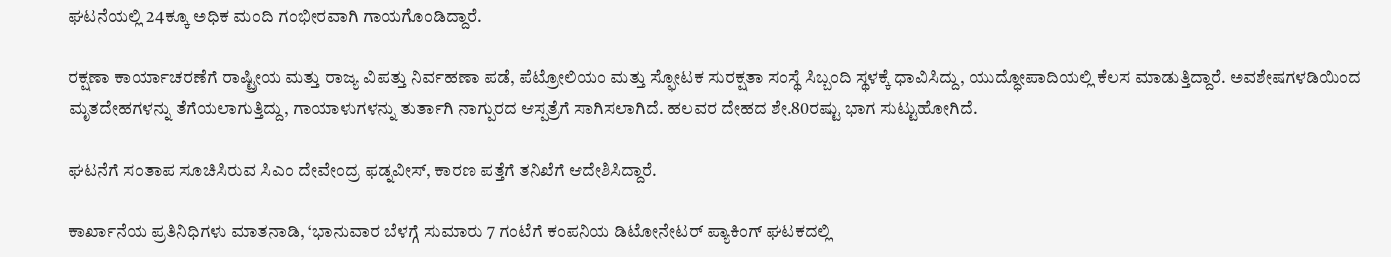ಘಟನೆಯಲ್ಲಿ 24ಕ್ಕೂ ಅಧಿಕ ಮಂದಿ ಗಂಭೀರವಾಗಿ ಗಾಯಗೊಂಡಿದ್ದಾರೆ.

ರಕ್ಷಣಾ ಕಾರ್ಯಾಚರಣೆಗೆ ರಾಷ್ಟ್ರೀಯ ಮತ್ತು ರಾಜ್ಯ ವಿಪತ್ತು ನಿರ್ವಹಣಾ ಪಡೆ, ಪೆಟ್ರೋಲಿಯಂ ಮತ್ತು ಸ್ಫೋಟಕ ಸುರಕ್ಷತಾ ಸಂಸ್ಥೆ ಸಿಬ್ಬಂದಿ ಸ್ಥಳಕ್ಕೆ ಧಾವಿಸಿದ್ದು, ಯುದ್ಧೋಪಾದಿಯಲ್ಲಿ ಕೆಲಸ ಮಾಡುತ್ತಿದ್ದಾರೆ. ಅವಶೇಷಗಳಡಿಯಿಂದ ಮೃತದೇಹಗಳನ್ನು ತೆಗೆಯಲಾಗುತ್ತಿದ್ದು, ಗಾಯಾಳುಗಳನ್ನು ತುರ್ತಾಗಿ ನಾಗ್ಪುರದ ಆಸ್ಪತ್ರೆಗೆ ಸಾಗಿಸಲಾಗಿದೆ. ಹಲವರ ದೇಹದ ಶೇ.80ರಷ್ಟು ಭಾಗ ಸುಟ್ಟುಹೋಗಿದೆ.

ಘಟನೆಗೆ ಸಂತಾಪ ಸೂಚಿಸಿರುವ ಸಿಎಂ ದೇವೇಂದ್ರ ಫಡ್ನವೀಸ್‌, ಕಾರಣ ಪತ್ತೆಗೆ ತನಿಖೆಗೆ ಆದೇಶಿಸಿದ್ದಾರೆ.

ಕಾರ್ಖಾನೆಯ ಪ್ರತಿನಿಧಿಗಳು ಮಾತನಾಡಿ, ‘ಭಾನುವಾರ ಬೆಳಗ್ಗೆ ಸುಮಾರು 7 ಗಂಟೆಗೆ ಕಂಪನಿಯ ಡಿಟೋನೇಟರ್ ಪ್ಯಾಕಿಂಗ್ ಘಟಕದಲ್ಲಿ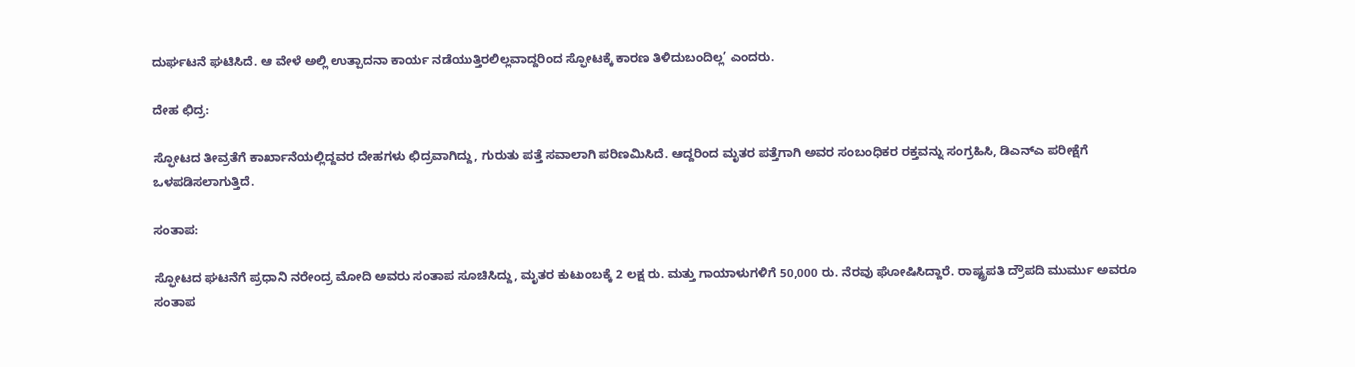ದುರ್ಘಟನೆ ಘಟಿಸಿದೆ. ಆ ವೇಳೆ ಅಲ್ಲಿ ಉತ್ಪಾದನಾ ಕಾರ್ಯ ನಡೆಯುತ್ತಿರಲಿಲ್ಲವಾದ್ದರಿಂದ ಸ್ಫೋಟಕ್ಕೆ ಕಾರಣ ತಿಳಿದುಬಂದಿಲ್ಲ’ ಎಂದರು.

ದೇಹ ಛಿದ್ರ:

ಸ್ಫೋಟದ ತೀವ್ರತೆಗೆ ಕಾರ್ಖಾನೆಯಲ್ಲಿದ್ದವರ ದೇಹಗಳು ಛಿದ್ರವಾಗಿದ್ದು, ಗುರುತು ಪತ್ತೆ ಸವಾಲಾಗಿ ಪರಿಣಮಿಸಿದೆ. ಆದ್ದರಿಂದ ಮೃತರ ಪತ್ತೆಗಾಗಿ ಅವರ ಸಂಬಂಧಿಕರ ರಕ್ತವನ್ನು ಸಂಗ್ರಹಿಸಿ, ಡಿಎನ್‌ಎ ಪರೀಕ್ಷೆಗೆ ಒಳಪಡಿಸಲಾಗುತ್ತಿದೆ.

ಸಂತಾಪ:

ಸ್ಫೋಟದ ಘಟನೆಗೆ ಪ್ರಧಾನಿ ನರೇಂದ್ರ ಮೋದಿ ಅವರು ಸಂತಾಪ ಸೂಚಿಸಿದ್ದು, ಮೃತರ ಕುಟುಂಬಕ್ಕೆ 2 ಲಕ್ಷ ರು. ಮತ್ತು ಗಾಯಾಳುಗಳಿಗೆ 50,000 ರು. ನೆರವು ಘೋಷಿಸಿದ್ದಾರೆ. ರಾಷ್ಟ್ರಪತಿ ದ್ರೌಪದಿ ಮುರ್ಮು ಅವರೂ ಸಂತಾಪ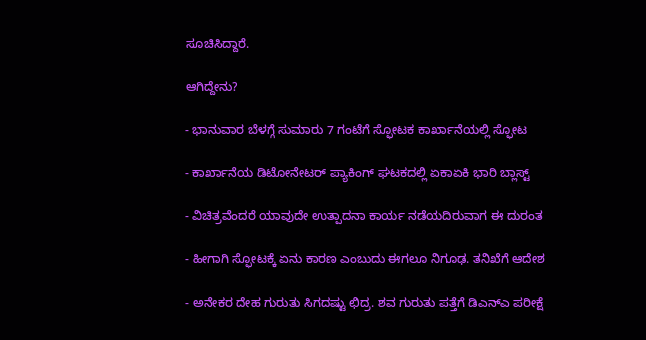ಸೂಚಿಸಿದ್ದಾರೆ.

ಆಗಿದ್ದೇನು?

- ಭಾನುವಾರ ಬೆಳಗ್ಗೆ ಸುಮಾರು 7 ಗಂಟೆಗೆ ಸ್ಫೋಟಕ ಕಾರ್ಖಾನೆಯಲ್ಲಿ ಸ್ಫೋಟ

- ಕಾರ್ಖಾನೆಯ ಡಿಟೋನೇಟರ್ ಪ್ಯಾಕಿಂಗ್ ಘಟಕದಲ್ಲಿ ಏಕಾಏಕಿ ಭಾರಿ ಬ್ಲಾಸ್ಟ್‌

- ವಿಚಿತ್ರವೆಂದರೆ ಯಾವುದೇ ಉತ್ಪಾದನಾ ಕಾರ್ಯ ನಡೆಯದಿರುವಾಗ ಈ ದುರಂತ

- ಹೀಗಾಗಿ ಸ್ಫೋಟಕ್ಕೆ ಏನು ಕಾರಣ ಎಂಬುದು ಈಗಲೂ ನಿಗೂಢ. ತನಿಖೆಗೆ ಆದೇಶ

- ಅನೇಕರ ದೇಹ ಗುರುತು ಸಿಗದಷ್ಟು ಛಿದ್ರ. ಶವ ಗುರುತು ಪತ್ತೆಗೆ ಡಿಎನ್‌ಎ ಪರೀಕ್ಷೆ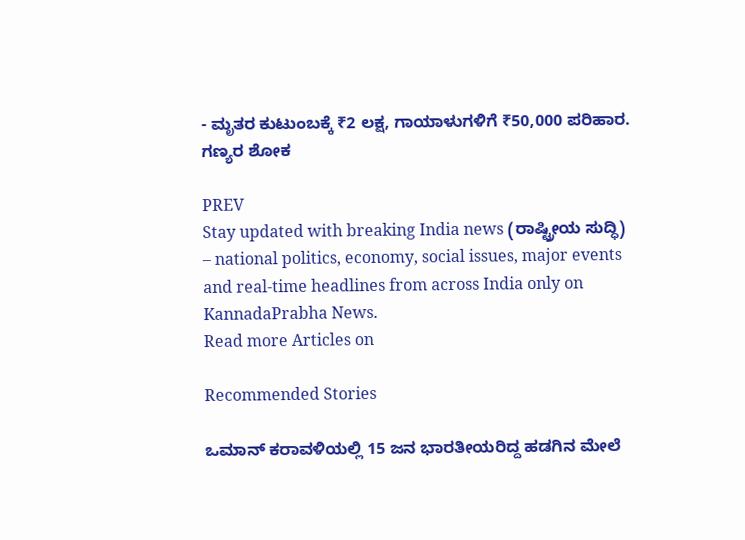- ಮೃತರ ಕುಟುಂಬಕ್ಕೆ ₹2 ಲಕ್ಷ, ಗಾಯಾಳುಗಳಿಗೆ ₹50,000 ಪರಿಹಾರ. ಗಣ್ಯರ ಶೋಕ

PREV
Stay updated with breaking India news (ರಾಷ್ಟ್ರೀಯ ಸುದ್ಧಿ) – national politics, economy, social issues, major events and real‑time headlines from across India only on KannadaPrabha News.
Read more Articles on

Recommended Stories

ಒಮಾನ್‌ ಕರಾವಳಿಯಲ್ಲಿ 15 ಜನ ಭಾರತೀಯರಿದ್ದ ಹಡಗಿನ ಮೇಲೆ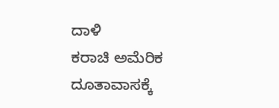ದಾಳಿ
ಕರಾಚಿ ಅಮೆರಿಕ ದೂತಾವಾಸಕ್ಕೆ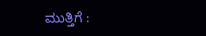ಮುತ್ತಿಗೆ :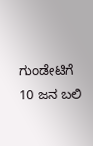ಗುಂಡೇಟಿಗೆ 10 ಜನ ಬಲಿ